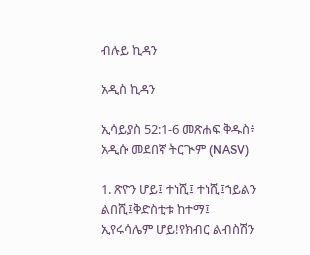ብሉይ ኪዳን

አዲስ ኪዳን

ኢሳይያስ 52:1-6 መጽሐፍ ቅዱስ፥ አዲሱ መደበኛ ትርጒም (NASV)

1. ጽዮን ሆይ፤ ተነሺ፤ ተነሺ፤ኀይልን ልበሺ፤ቅድስቲቱ ከተማ፤ ኢየሩሳሌም ሆይ!የክብር ልብስሽን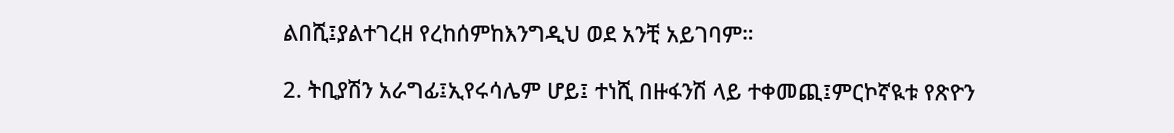ልበሺ፤ያልተገረዘ የረከሰምከእንግዲህ ወደ አንቺ አይገባም።

2. ትቢያሽን አራግፊ፤ኢየሩሳሌም ሆይ፤ ተነሺ በዙፋንሽ ላይ ተቀመጪ፤ምርኮኛዪቱ የጽዮን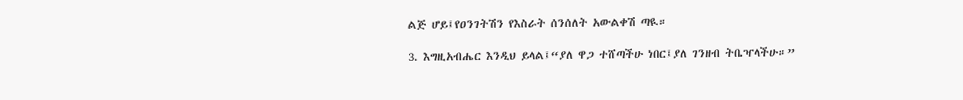ልጅ ሆይ፤የዐንገትሽን የእስራት ሰንሰለት አውልቀሽ ጣዪ።

3. እግዚአብሔር እንዲህ ይላል፤“ያለ ዋጋ ተሸጣችሁ ነበር፤ያለ ገንዘብ ትቤዣላችሁ።”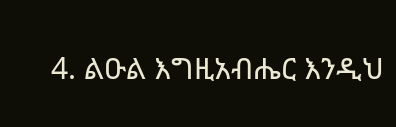4. ልዑል እግዚአብሔር እንዲህ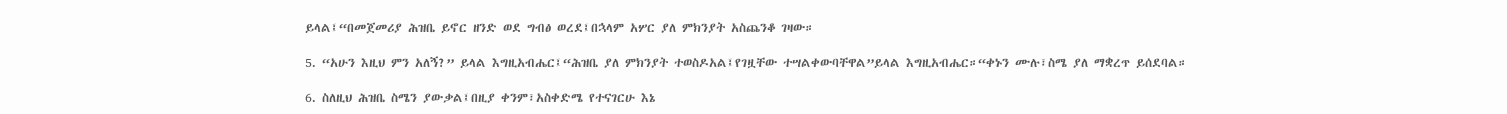ይላል፤“በመጀመሪያ ሕዝቤ ይኖር ዘንድ ወደ ግብፅ ወረደ፤በኋላም አሦር ያለ ምክንያት አስጨንቆ ገዛው።

5. “አሁን እዚህ ምን አለኝ?” ይላል እግዚአብሔር፤“ሕዝቤ ያለ ምክንያት ተወስዶአል፤የገዟቸው ተሣልቀውባቸዋል”ይላል እግዚአብሔር።“ቀኑን ሙሉ፣ስሜ ያለ ማቋረጥ ይሰደባል።

6. ስለዚህ ሕዝቤ ስሜን ያውቃል፤በዚያ ቀንም፣አስቀድሜ የተናገርሁ እኔ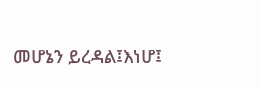መሆኔን ይረዳል፤እነሆ፤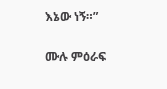እኔው ነኝ።”

ሙሉ ምዕራፍ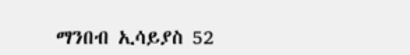ማንበብ ኢሳይያስ 52